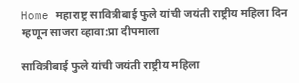Home महाराष्ट्र सावित्रीबाई फुले यांची जयंती राष्ट्रीय महिला दिन म्हणून साजरा व्हावा:प्रा दीपमाला

सावित्रीबाई फुले यांची जयंती राष्ट्रीय महिला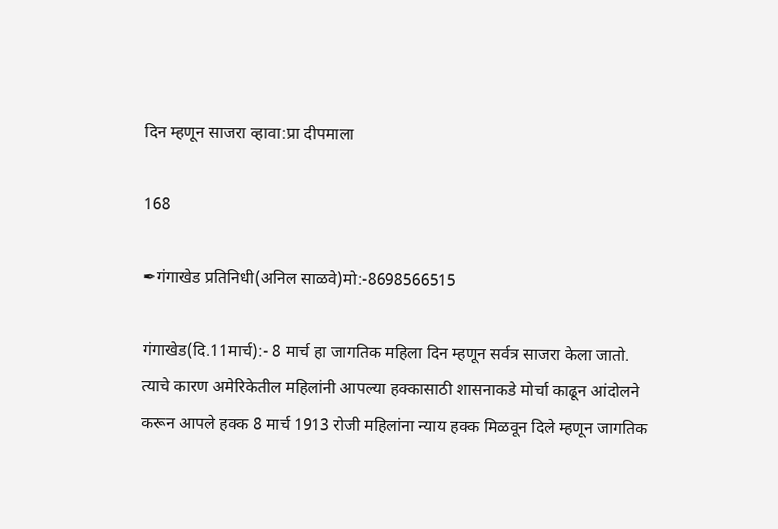दिन म्हणून साजरा व्हावा:प्रा दीपमाला

168

✒गंगाखेड प्रतिनिधी(अनिल साळवे)मो:-8698566515

गंगाखेड(दि.11मार्च):- 8 मार्च हा जागतिक महिला दिन म्हणून सर्वत्र साजरा केला जातो. त्याचे कारण अमेरिकेतील महिलांनी आपल्या हक्कासाठी शासनाकडे मोर्चा काढून आंदोलने करून आपले हक्क 8 मार्च 1913 रोजी महिलांना न्याय हक्क मिळवून दिले म्हणून जागतिक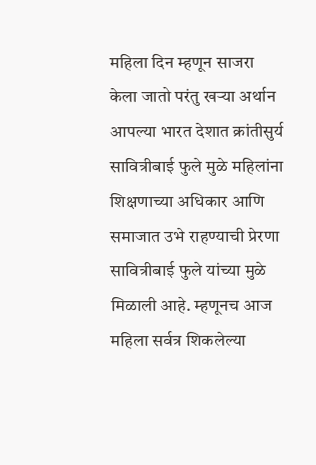महिला दिन म्हणून साजरा केला जातो परंतु खऱ्या अर्थान आपल्या भारत देशात क्रांतीसुर्य सावित्रीबाई फुले मुळे महिलांना शिक्षणाच्या अधिकार आणि समाजात उभे राहण्याची प्रेरणा सावित्रीबाई फुले यांच्या मुळे मिळाली आहे. म्हणूनच आज महिला सर्वत्र शिकलेल्या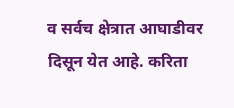व सर्वच क्षेत्रात आघाडीवर दिसून येत आहे. करिता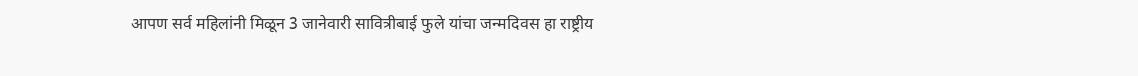आपण सर्व महिलांनी मिळून 3 जानेवारी सावित्रीबाई फुले यांचा जन्मदिवस हा राष्ट्रीय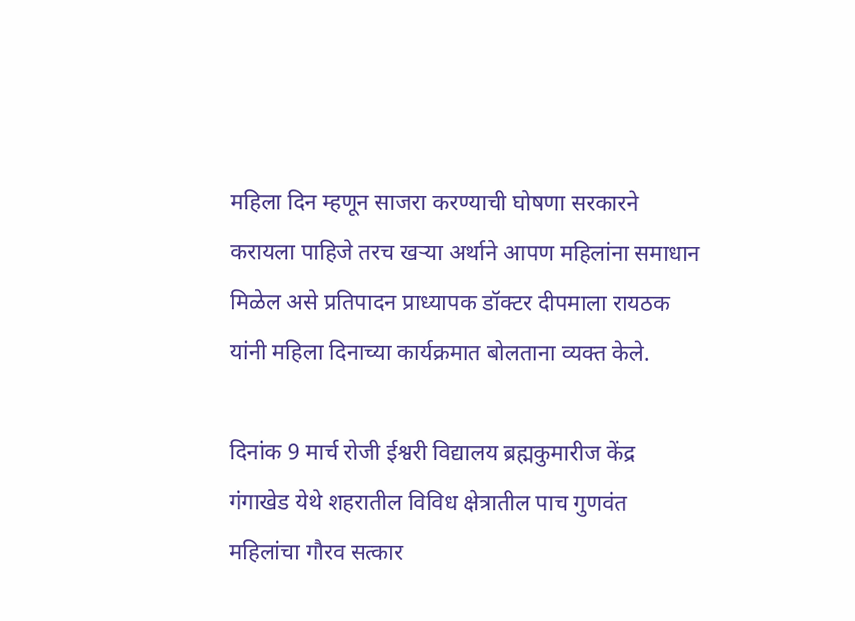महिला दिन म्हणून साजरा करण्याची घोषणा सरकारने करायला पाहिजे तरच खऱ्या अर्थाने आपण महिलांना समाधान मिळेल असे प्रतिपादन प्राध्यापक डॉक्टर दीपमाला रायठक यांनी महिला दिनाच्या कार्यक्रमात बोलताना व्यक्त केले.

दिनांक 9 मार्च रोजी ईश्वरी विद्यालय ब्रह्मकुमारीज केंद्र गंगाखेड येथे शहरातील विविध क्षेत्रातील पाच गुणवंत महिलांचा गौरव सत्कार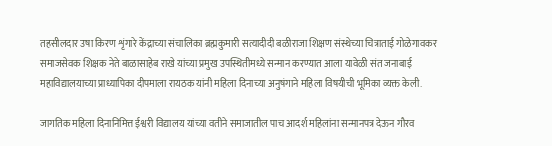तहसीलदार उषा किरण शृंगारे केंद्राच्या संचालिका ब्रह्मकुमारी सत्यादीदी बळीराजा शिक्षण संस्थेच्या चित्राताई गोळेगावकर समाजसेवक शिक्षक नेते बाळासाहेब राखे यांच्या प्रमुख उपस्थितीमध्ये सन्मान करण्यात आला यावेळी संत जनाबाई महाविद्यालयाच्या प्राध्यापिका दीपमाला रायठक यांनी महिला दिनाच्या अनुषंगाने महिला विषयीची भूमिका व्यक्त केली.

जागतिक महिला दिनानिमित्त ईश्वरी विद्यालय यांच्या वतीने समाजातील पाच आदर्श महिलांना सन्मानपत्र देऊन गौरव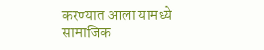करण्यात आला यामध्ये सामाजिक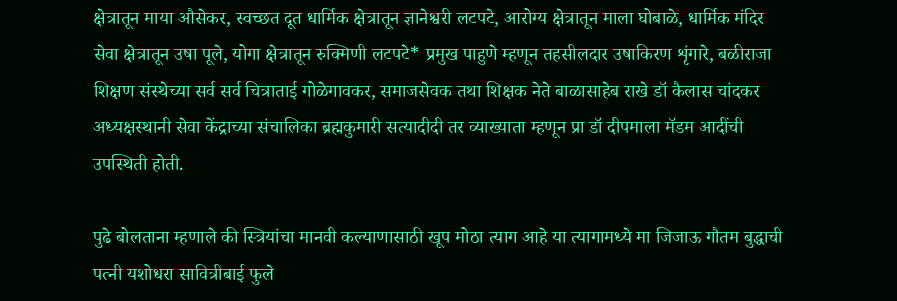क्षेत्रातून माया औसेकर, स्वच्छत दूत धार्मिक क्षेत्रातून ज्ञानेश्वरी लटपटे, आरोग्य क्षेत्रातून माला घोबाळे, धार्मिक मंदिर सेवा क्षेत्रातून उषा पूले, योगा क्षेत्रातून रुक्मिणी लटपटे* प्रमुख पाहुणे म्हणून तहसीलदार उषाकिरण शृंगारे, बळीराजा शिक्षण संस्थेच्या सर्व सर्व चित्राताई गोळेगावकर, समाजसेवक तथा शिक्षक नेते बाळासाहेब राखे डॉ कैलास चांदकर अध्यक्षस्थानी सेवा केंद्राच्या संचालिका ब्रह्मकुमारी सत्यादीदी तर व्याख्याता म्हणून प्रा डॉ दीपमाला मॅडम आदींची उपस्थिती होती.

पुढे बोलताना म्हणाले की स्त्रियांचा मानवी कल्याणासाठी खूप मोठा त्याग आहे या त्यागामध्ये मा जिजाऊ गौतम बुद्धाची पत्नी यशोधरा सावित्रीबाई फुले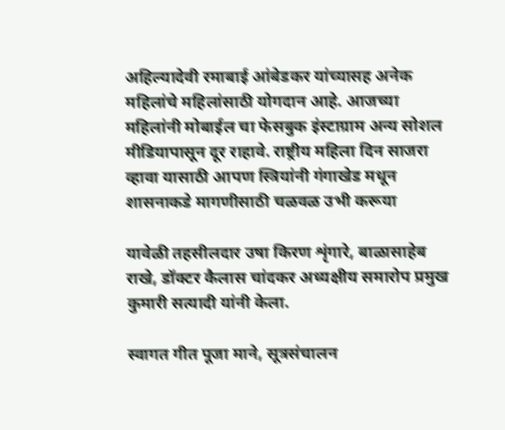अहिल्यादेवी रमाबाई आंबेडकर यांच्यासह अनेक महिलांचे महिलांसाठी योगदान आहे. आजच्या महिलांनी मोबाईल चा फेसबुक इंस्टाग्राम अन्य सोशल मीडियापासून दूर राहावे. राष्ट्रीय महिला दिन साजरा व्हावा यासाठी आपण स्त्रियांनी गंगाखेड मधून शासनाकडे मागणीसाठी चळवळ उभी करूया

यावेळी तहसीलदार उषा किरण शृंगारे, बाळासाहेब राखे, डॉक्टर कैलास चांदकर अध्यक्षीय समारोप प्रमुख कुमारी सत्यादी यांनी केला.

स्वागत गीत पूजा माने, सूत्रसंचालन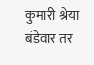कुमारी श्रेया बंडेवार तर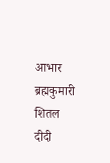आभार ब्रह्मकुमारी शितल दीदी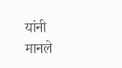यांनी मानले